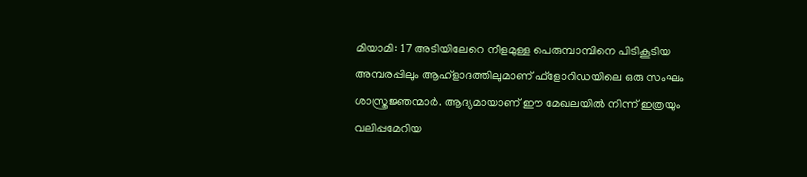മിയാമി: 17 അടിയിലേറെ നീളമുള്ള പെരുമ്പാമ്പിനെ പിടികൂടിയ അമ്പരപ്പിലും ആഹ്ളാദത്തിലുമാണ് ഫ്ളോറിഡയിലെ ഒരു സംഘം ശാസ്ത്രജ്ഞന്മാർ. ആദ്യമായാണ് ഈ മേഖലയിൽ നിന്ന് ഇത്രയും വലിപ്പമേറിയ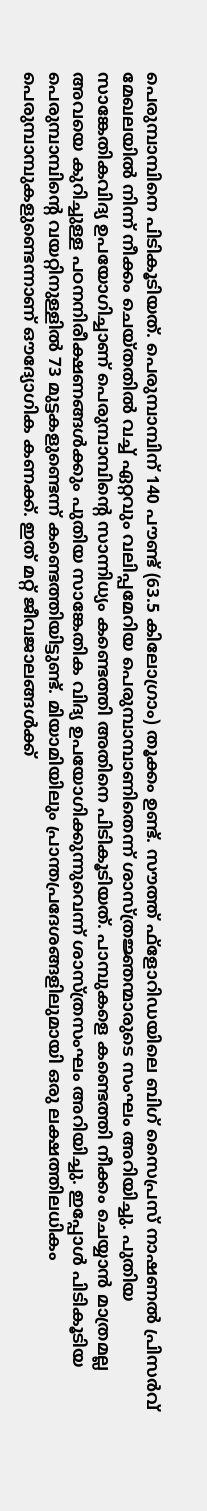പെരുമ്പാമ്പിനെ പിടികൂടിയത്. പെരുമ്പാമ്പിന് 140 പൗണ്ട് (63.5 കിലോഗ്രാം) തൂക്കം ഉണ്ട്. സൗത്ത് ഫ്ളോറിഡയിലെ ബിഗ് സൈപ്രസ് നാഷണൽ പ്രിസർവ് മേഖലയിൽ നിന്ന് നീക്കം ചെയ്തതിൽ വച്ച് ഏറ്റവും വലിപ്പമേറിയ പെരുമ്പാമ്പാണിതെന്ന് ശാസ്ത്രജ്ഞന്മാരുടെ സംഘം അറിയിച്ചു. പുതിയ സാങ്കേതികവിദ്യ ഉപയോഗിച്ചാണ് പെരുമ്പാമ്പിന്റെ സാന്നിധ്യം കണ്ടെത്തി അതിനെ പിടികൂടിയത്. പാമ്പുകളെ കണ്ടെത്തി നീക്കം ചെയ്യാൻ മാത്രമല്ല അവയെ കുറിച്ചുള്ള പഠനനിരീക്ഷണങ്ങൾക്കും പുതിയ സാങ്കേതിക വിദ്യ ഉപയോഗിക്കുന്നുവെന്ന് ശാസ്ത്രസംഘം അറിയിച്ചു. ഇപ്പോൾ പിടികൂടിയ പെരുമ്പാമ്പിന്റെ വയറ്റിനുള്ളിൽ 73 മുട്ടകളുണ്ടെന്ന് കണ്ടെത്തിയിട്ടുണ്ട്. മിയാമിയിലും പ്രാന്തപ്രദേശങ്ങളിലുമായി ഒരു ലക്ഷത്തിലധികം പെരുമ്പാമ്പുകളുണ്ടെന്നാണ് ഔദ്യോഗിക കണക്ക്. ഇത് മറ്റ് ജീവജാലങ്ങൾക്ക്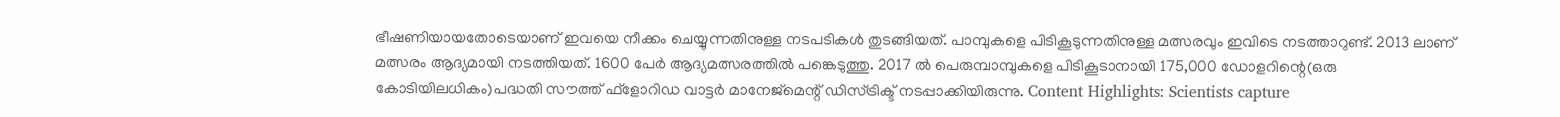ഭീഷണിയായതോടെയാണ് ഇവയെ നീക്കം ചെയ്യുന്നതിനുള്ള നടപടികൾ തുടങ്ങിയത്. പാമ്പുകളെ പിടികൂടുന്നതിനുള്ള മത്സരവും ഇവിടെ നടത്താറുണ്ട്. 2013 ലാണ് മത്സരം ആദ്യമായി നടത്തിയത്. 1600 പേർ ആദ്യമത്സരത്തിൽ പങ്കെടുത്തു. 2017 ൽ പെരുമ്പാമ്പുകളെ പിടികൂടാനായി 175,000 ഡോളറിന്റെ(ഒരു കോടിയിലധികം)പദ്ധതി സൗത്ത് ഫ്ളോറിഡ വാട്ടർ മാനേജ്മെന്റ് ഡിസ്ട്രിക്ട് നടപ്പാക്കിയിരുന്നു. Content Highlights: Scientists capture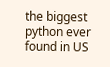the biggest python ever found in US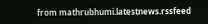from mathrubhumi.latestnews.rssfeed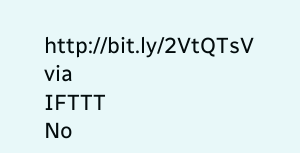http://bit.ly/2VtQTsV
via
IFTTT
No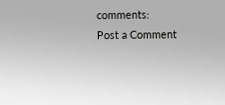comments:
Post a Comment